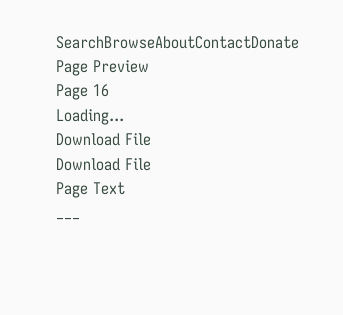SearchBrowseAboutContactDonate
Page Preview
Page 16
Loading...
Download File
Download File
Page Text
___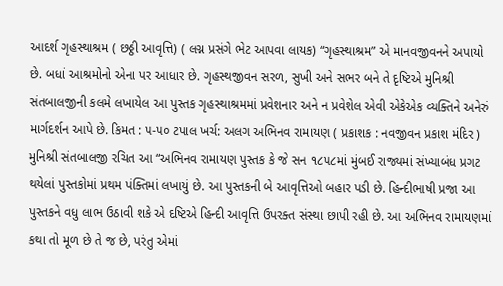આદર્શ ગૃહસ્થાશ્રમ ( છઠ્ઠી આવૃત્તિ) ( લગ્ન પ્રસંગે ભેટ આપવા લાયક) “ગૃહસ્થાશ્રમ” એ માનવજીવનને અપાયો છે. બધાં આશ્રમોનો એના પર આધાર છે. ગૃહસ્થજીવન સરળ, સુખી અને સભર બને તે દૃષ્ટિએ મુનિશ્રી સંતબાલજીની કલમે લખાયેલ આ પુસ્તક ગૃહસ્થાશ્રમમાં પ્રવેશનાર અને ન પ્રવેશેલ એવી એકેએક વ્યક્તિને અનેરું માર્ગદર્શન આપે છે. કિમત : ૫-૫૦ ટપાલ ખર્ચ: અલગ અભિનવ રામાયણ ( પ્રકાશક : નવજીવન પ્રકાશ મંદિર ) મુનિશ્રી સંતબાલજી રચિત આ “અભિનવ રામાયણ પુસ્તક કે જે સન ૧૮૫૮માં મુંબઈ રાજ્યમાં સંખ્યાબંધ પ્રગટ થયેલાં પુસ્તકોમાં પ્રથમ પંક્તિમાં લખાયું છે. આ પુસ્તકની બે આવૃત્તિઓ બહાર પડી છે. હિન્દીભાષી પ્રજા આ પુસ્તકને વધુ લાભ ઉઠાવી શકે એ દષ્ટિએ હિન્દી આવૃત્તિ ઉપરક્ત સંસ્થા છાપી રહી છે. આ અભિનવ રામાયણમાં કથા તો મૂળ છે તે જ છે, પરંતુ એમાં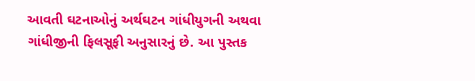આવતી ઘટનાઓનું અર્થઘટન ગાંધીયુગની અથવા ગાંધીજીની ફિલસૂફી અનુસારનું છે. આ પુસ્તક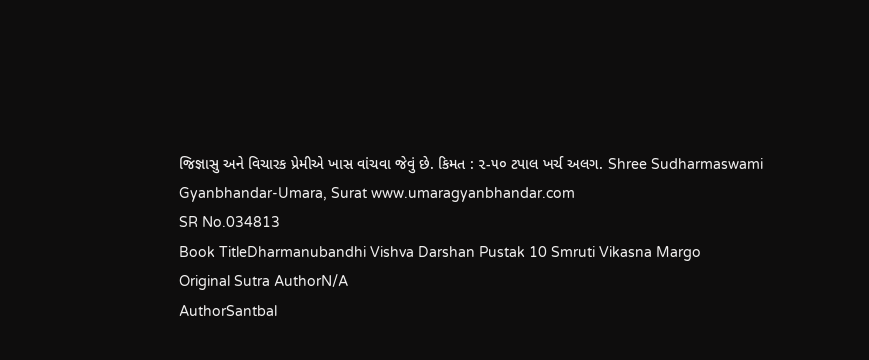જિજ્ઞાસુ અને વિચારક પ્રેમીએ ખાસ વાંચવા જેવું છે. કિમત : ૨-૫૦ ટપાલ ખર્ચ અલગ. Shree Sudharmaswami Gyanbhandar-Umara, Surat www.umaragyanbhandar.com
SR No.034813
Book TitleDharmanubandhi Vishva Darshan Pustak 10 Smruti Vikasna Margo
Original Sutra AuthorN/A
AuthorSantbal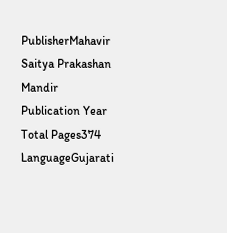PublisherMahavir Saitya Prakashan Mandir
Publication Year
Total Pages374
LanguageGujarati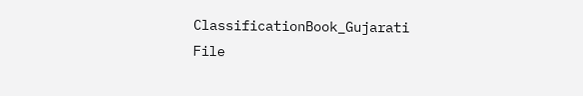ClassificationBook_Gujarati
File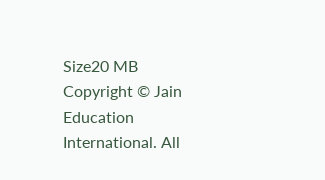Size20 MB
Copyright © Jain Education International. All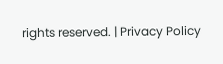rights reserved. | Privacy Policy